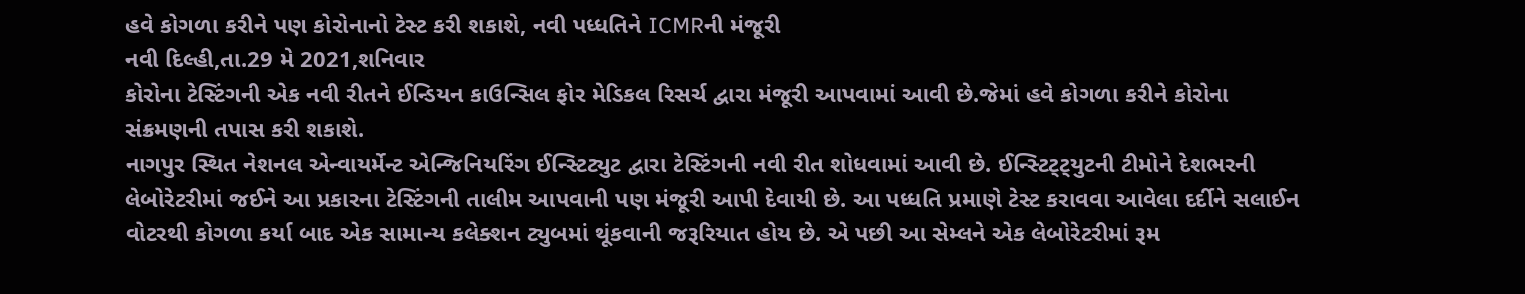હવે કોગળા કરીને પણ કોરોનાનો ટેસ્ટ કરી શકાશે, નવી પધ્ધતિને ICMRની મંજૂરી
નવી દિલ્હી,તા.29 મે 2021,શનિવાર
કોરોના ટેસ્ટિંગની એક નવી રીતને ઈન્ડિયન કાઉન્સિલ ફોર મેડિકલ રિસર્ચ દ્વારા મંજૂરી આપવામાં આવી છે.જેમાં હવે કોગળા કરીને કોરોના સંક્રમણની તપાસ કરી શકાશે.
નાગપુર સ્થિત નેશનલ એન્વાયર્મેન્ટ એન્જિનિયરિંગ ઈન્સ્ટિટ્યુટ દ્વારા ટેસ્ટિંગની નવી રીત શોધવામાં આવી છે. ઈન્સ્ટિટ્ટ્યુટની ટીમોને દેશભરની લેબોરેટરીમાં જઈને આ પ્રકારના ટેસ્ટિંગની તાલીમ આપવાની પણ મંજૂરી આપી દેવાયી છે. આ પધ્ધતિ પ્રમાણે ટેસ્ટ કરાવવા આવેલા દર્દીને સલાઈન વોટરથી કોગળા કર્યા બાદ એક સામાન્ય કલેક્શન ટ્યુબમાં થૂંકવાની જરૂરિયાત હોય છે. એ પછી આ સેમ્લને એક લેબોરેટરીમાં રૂમ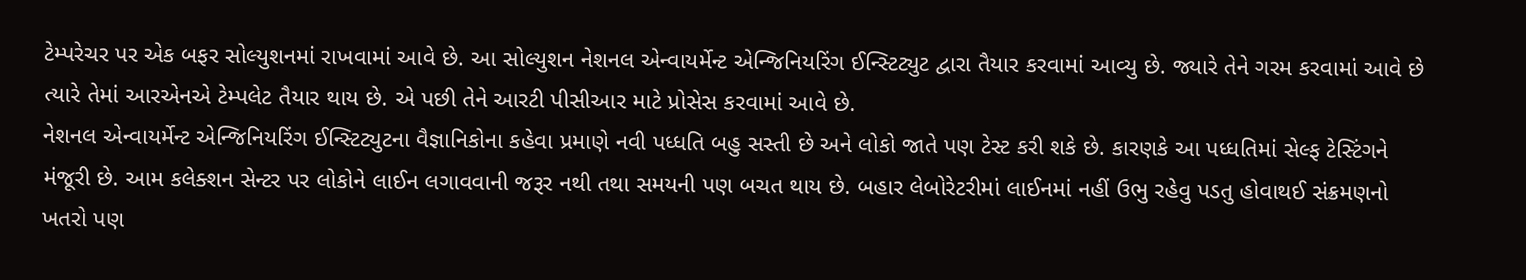ટેમ્પરેચર પર એક બફર સોલ્યુશનમાં રાખવામાં આવે છે. આ સોલ્યુશન નેશનલ એન્વાયર્મેન્ટ એન્જિનિયરિંગ ઈન્સ્ટિટ્યુટ દ્વારા તૈયાર કરવામાં આવ્યુ છે. જ્યારે તેને ગરમ કરવામાં આવે છે ત્યારે તેમાં આરએનએ ટેમ્પલેટ તૈયાર થાય છે. એ પછી તેને આરટી પીસીઆર માટે પ્રોસેસ કરવામાં આવે છે.
નેશનલ એન્વાયર્મેન્ટ એન્જિનિયરિંગ ઈન્સ્ટિટ્યુટના વૈજ્ઞાનિકોના કહેવા પ્રમાણે નવી પધ્ધતિ બહુ સસ્તી છે અને લોકો જાતે પણ ટેસ્ટ કરી શકે છે. કારણકે આ પધ્ધતિમાં સેલ્ફ ટેસ્ટિંગને મંજૂરી છે. આમ કલેક્શન સેન્ટર પર લોકોને લાઈન લગાવવાની જરૂર નથી તથા સમયની પણ બચત થાય છે. બહાર લેબોરેટરીમાં લાઈનમાં નહીં ઉભુ રહેવુ પડતુ હોવાથઈ સંક્રમણનો ખતરો પણ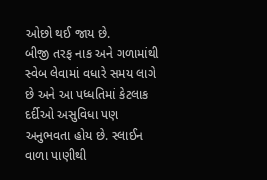ઓછો થઈ જાય છે.
બીજી તરફ નાક અને ગળામાંથી સ્વેબ લેવામાં વધારે સમય લાગે છે અને આ પધ્ધતિમાં કેટલાક દર્દીઓ અસુવિધા પણ અનુભવતા હોય છે. સ્લાઈન વાળા પાણીથી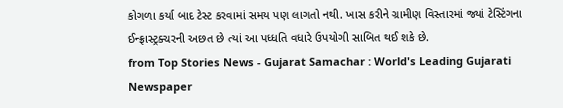કોગળા કર્યા બાદ ટેસ્ટ કરવામાં સમય પણ લાગતો નથી. ખાસ કરીને ગ્રામીણ વિસ્તારમાં જ્યાં ટેસ્ટિંગના ઈન્ફ્રાસ્ટ્રક્ચરની અછત છે ત્યાં આ પધ્ધતિ વધારે ઉપયોગી સાબિત થઈ શકે છે.
from Top Stories News - Gujarat Samachar : World's Leading Gujarati Newspaper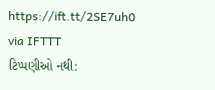https://ift.tt/2SE7uh0
via IFTTT
ટિપ્પણીઓ નથી: